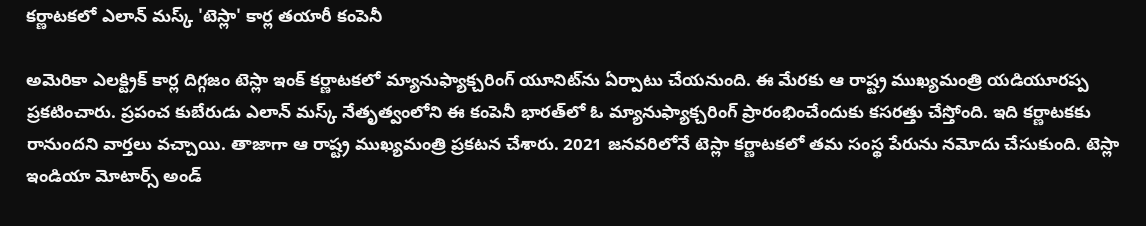కర్ణాటకలో ఎలాన్ మస్క్ 'టెస్లా' కార్ల తయారీ కంపెనీ

అమెరికా ఎలక్ట్రిక్ కార్ల దిగ్గజం టెస్లా ఇంక్ కర్ణాటకలో మ్యానుఫ్యాక్చరింగ్ యూనిట్‌ను ఏర్పాటు చేయనుంది. ఈ మేరకు ఆ రాష్ట్ర ముఖ్యమంత్రి యడియూరప్ప ప్రకటించారు. ప్రపంచ కుబేరుడు ఎలాన్ మస్క్ నేతృత్వంలోని ఈ కంపెనీ భారత్‌లో ఓ మ్యానుఫ్యాక్చరింగ్ ప్రారంభించేందుకు కసరత్తు చేస్తోంది. ఇది కర్ణాటకకు రానుందని వార్తలు వచ్చాయి. తాజాగా ఆ రాష్ట్ర ముఖ్యమంత్రి ప్రకటన చేశారు. 2021 జనవరిలోనే టెస్లా కర్ణాటకలో తమ సంస్థ పేరును నమోదు చేసుకుంది. టెస్లా ఇండియా మోటార్స్ అండ్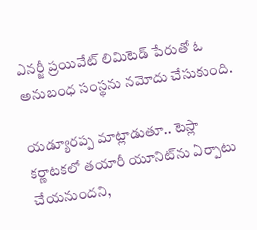ఎనర్జీ ప్రయివేట్ లిమిటెడ్ పేరుతో ఓ అనుబంధ సంస్థను నమోదు చేసుకుంది.

యడ్యూరప్ప మాట్లాడుతూ.. టెస్లా కర్ణాటకలో తయారీ యూనిట్‌ను ఏర్పాటు చేయనుందని,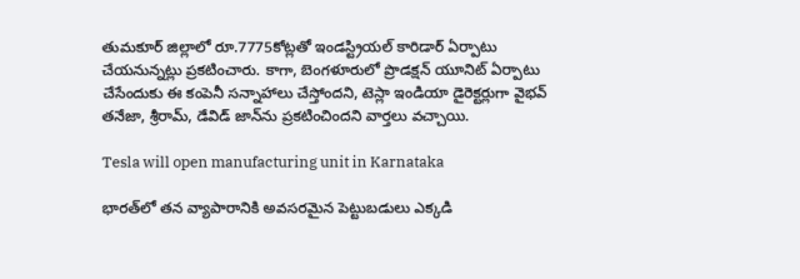తుమకూర్ జిల్లాలో రూ.7775కోట్లతో ఇండస్ట్రియల్ కారిడార్ ఏర్పాటు చేయనున్నట్లు ప్రకటించారు. కాగా, బెంగళూరులో ప్రొడ‌క్ష‌న్ యూనిట్ ఏర్పాటు చేసేందుకు ఈ కంపెనీ సన్నాహాలు చేస్తోందని, టెస్లా ఇండియా డైరెక్టర్లుగా వైభవ్ తనేజా, శ్రీరామ్, డేవిడ్ జాన్‌ను ప్రకటించిందని వార్తలు వచ్చాయి.

Tesla will open manufacturing unit in Karnataka

భారత్‌‌లో తన వ్యాపారానికి అవసరమైన పెట్టుబడులు ఎక్కడి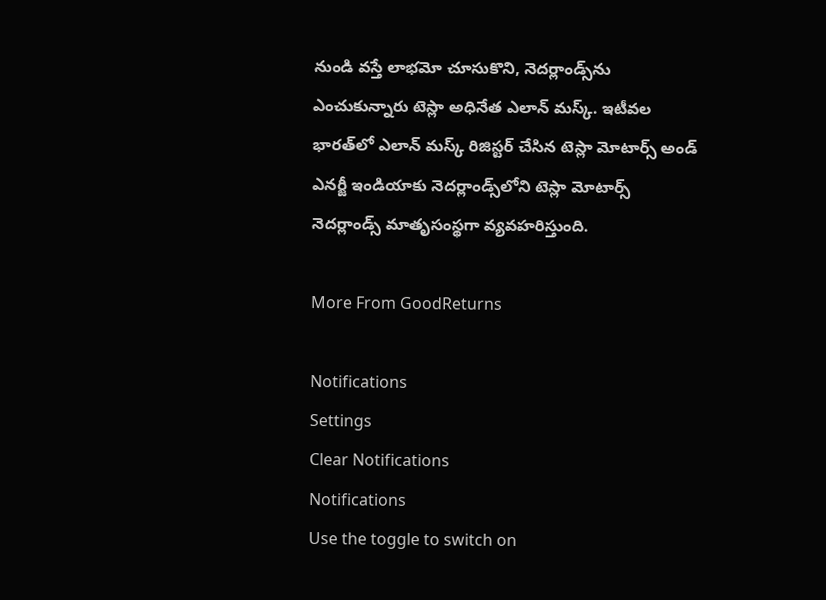నుండి వస్తే లాభమో చూసుకొని, నెదర్లాండ్స్‌ను ఎంచుకున్నారు టెస్లా అధినేత ఎలాన్ మస్క్. ఇటీవల భారత్‌లో ఎలాన్ మస్క్ రిజిస్టర్ చేసిన టెస్లా మోటార్స్ అండ్ ఎనర్జీ ఇండియాకు నెదర్లాండ్స్‌లోని టెస్లా మోటార్స్ నెదర్లాండ్స్ మాతృసంస్థగా వ్యవహరిస్తుంది.

More From GoodReturns

Notifications
Settings
Clear Notifications
Notifications
Use the toggle to switch on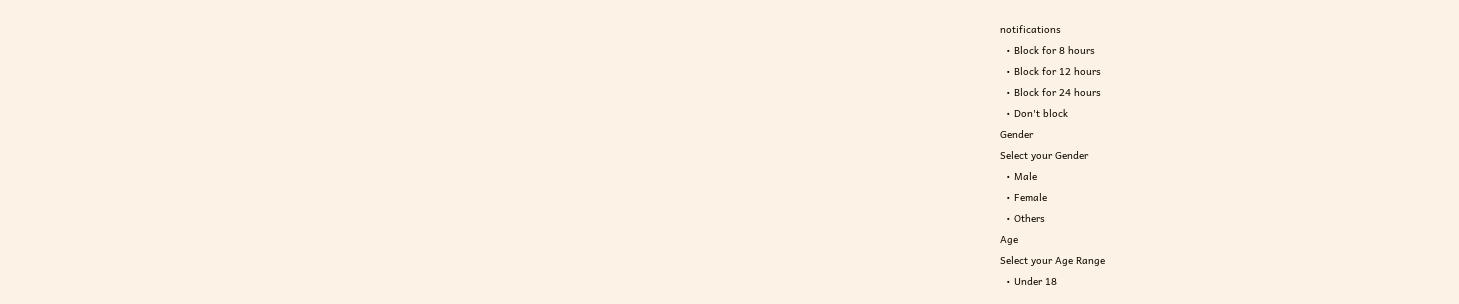notifications
  • Block for 8 hours
  • Block for 12 hours
  • Block for 24 hours
  • Don't block
Gender
Select your Gender
  • Male
  • Female
  • Others
Age
Select your Age Range
  • Under 18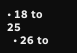• 18 to 25
  • 26 to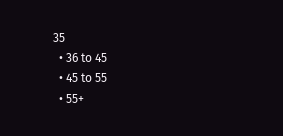35
  • 36 to 45
  • 45 to 55
  • 55+